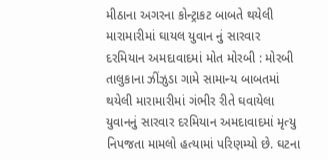મીઠાના અગરના કોન્ટ્રાકટ બાબતે થયેલી મારામારીમાં ઘાયલ યુવાન નું સારવાર દરમિયાન અમદાવાદમાં મોત મોરબી : મોરબી તાલુકાના ઝીંઝુડા ગામે સામાન્ય બાબતમાં થયેલી મારામારીમાં ગંભીર રીતે ઘવાયેલા યુવાનનું સારવાર દરમિયાન અમદાવાદમાં મૃત્યુ નિપજતા મામલો હત્યામાં પરિણમ્યો છે. ઘટના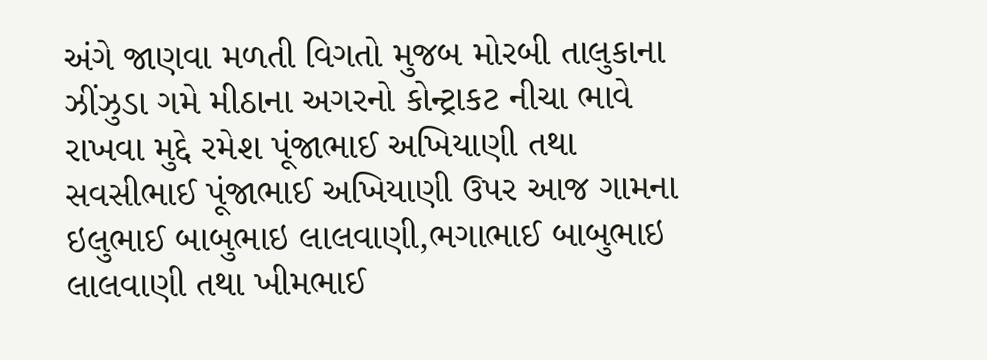અંગે જાણવા મળતી વિગતો મુજબ મોરબી તાલુકાના ઝીંઝુડા ગમે મીઠાના અગરનો કોન્ટ્રાકટ નીચા ભાવે રાખવા મુદ્દે રમેશ પૂંજાભાઈ અખિયાણી તથા સવસીભાઈ પૂંજાભાઈ અખિયાણી ઉપર આજ ગામના ઇલુભાઈ બાબુભાઇ લાલવાણી,ભગાભાઈ બાબુભાઇ લાલવાણી તથા ખીમભાઈ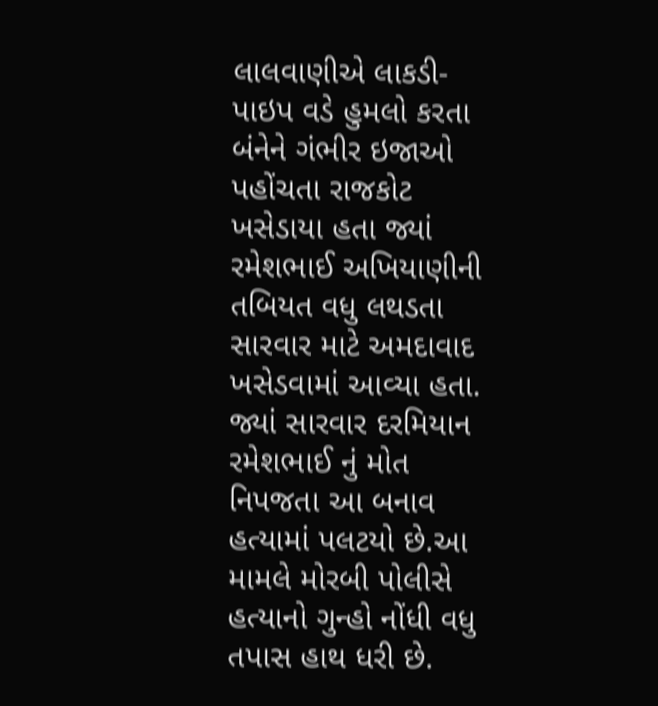લાલવાણીએ લાકડી-પાઇપ વડે હુમલો કરતા બંનેને ગંભીર ઇજાઓ પહોંચતા રાજકોટ ખસેડાયા હતા જ્યાં રમેશભાઈ અખિયાણીની તબિયત વધુ લથડતા સારવાર માટે અમદાવાદ ખસેડવામાં આવ્યા હતા. જ્યાં સારવાર દરમિયાન રમેશભાઈ નું મોત નિપજતા આ બનાવ હત્યામાં પલટયો છે.આ મામલે મોરબી પોલીસે હત્યાનો ગુન્હો નોંધી વધુ તપાસ હાથ ધરી છે.